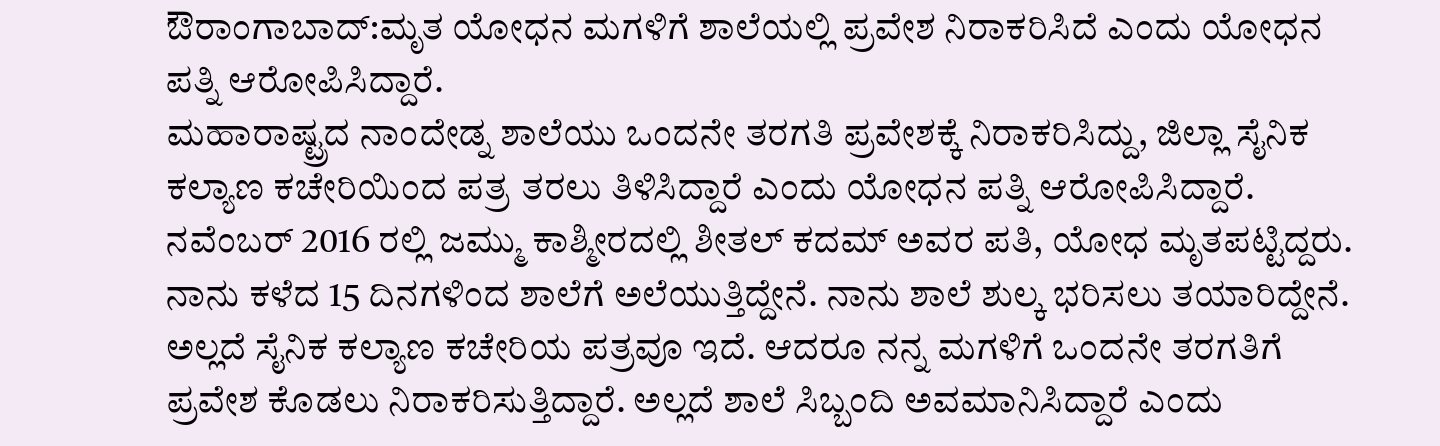ಔರಾಂಗಾಬಾದ್:ಮೃತ ಯೋಧನ ಮಗಳಿಗೆ ಶಾಲೆಯಲ್ಲಿ ಪ್ರವೇಶ ನಿರಾಕರಿಸಿದೆ ಎಂದು ಯೋಧನ ಪತ್ನಿ ಆರೋಪಿಸಿದ್ದಾರೆ.
ಮಹಾರಾಷ್ಟ್ರದ ನಾಂದೇಡ್ನ ಶಾಲೆಯು ಒಂದನೇ ತರಗತಿ ಪ್ರವೇಶಕ್ಕೆ ನಿರಾಕರಿಸಿದ್ದು, ಜಿಲ್ಲಾ ಸೈನಿಕ ಕಲ್ಯಾಣ ಕಚೇರಿಯಿಂದ ಪತ್ರ ತರಲು ತಿಳಿಸಿದ್ದಾರೆ ಎಂದು ಯೋಧನ ಪತ್ನಿ ಆರೋಪಿಸಿದ್ದಾರೆ.
ನವೆಂಬರ್ 2016 ರಲ್ಲಿ ಜಮ್ಮು ಕಾಶ್ಮೀರದಲ್ಲಿ ಶೀತಲ್ ಕದಮ್ ಅವರ ಪತಿ, ಯೋಧ ಮೃತಪಟ್ಟಿದ್ದರು. ನಾನು ಕಳೆದ 15 ದಿನಗಳಿಂದ ಶಾಲೆಗೆ ಅಲೆಯುತ್ತಿದ್ದೇನೆ. ನಾನು ಶಾಲೆ ಶುಲ್ಕ ಭರಿಸಲು ತಯಾರಿದ್ದೇನೆ. ಅಲ್ಲದೆ ಸೈನಿಕ ಕಲ್ಯಾಣ ಕಚೇರಿಯ ಪತ್ರವೂ ಇದೆ. ಆದರೂ ನನ್ನ ಮಗಳಿಗೆ ಒಂದನೇ ತರಗತಿಗೆ ಪ್ರವೇಶ ಕೊಡಲು ನಿರಾಕರಿಸುತ್ತಿದ್ದಾರೆ. ಅಲ್ಲದೆ ಶಾಲೆ ಸಿಬ್ಬಂದಿ ಅವಮಾನಿಸಿದ್ದಾರೆ ಎಂದು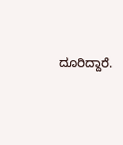ದೂರಿದ್ದಾರೆ.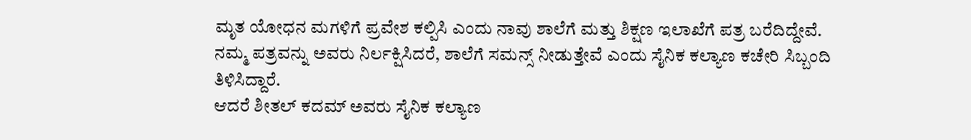ಮೃತ ಯೋಧನ ಮಗಳಿಗೆ ಪ್ರವೇಶ ಕಲ್ಪಿಸಿ ಎಂದು ನಾವು ಶಾಲೆಗೆ ಮತ್ತು ಶಿಕ್ಷಣ ಇಲಾಖೆಗೆ ಪತ್ರ ಬರೆದಿದ್ದೇವೆ. ನಮ್ಮ ಪತ್ರವನ್ನು ಅವರು ನಿರ್ಲಕ್ಷಿಸಿದರೆ, ಶಾಲೆಗೆ ಸಮನ್ಸ್ ನೀಡುತ್ತೇವೆ ಎಂದು ಸೈನಿಕ ಕಲ್ಯಾಣ ಕಚೇರಿ ಸಿಬ್ಬಂದಿ ತಿಳಿಸಿದ್ದಾರೆ.
ಆದರೆ ಶೀತಲ್ ಕದಮ್ ಅವರು ಸೈನಿಕ ಕಲ್ಯಾಣ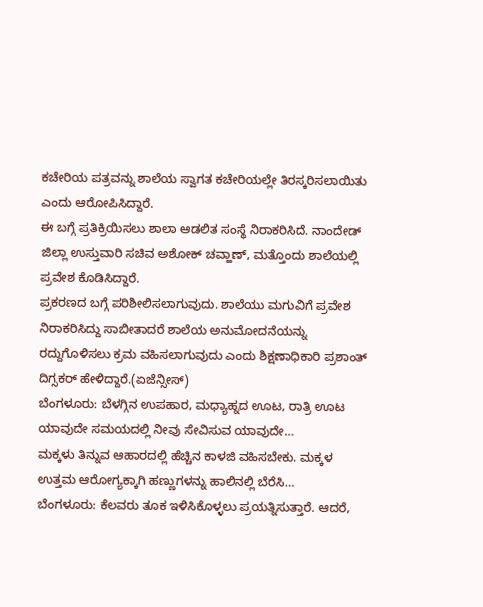ಕಚೇರಿಯ ಪತ್ರವನ್ನು ಶಾಲೆಯ ಸ್ವಾಗತ ಕಚೇರಿಯಲ್ಲೇ ತಿರಸ್ಕರಿಸಲಾಯಿತು ಎಂದು ಆರೋಪಿಸಿದ್ದಾರೆ.
ಈ ಬಗ್ಗೆ ಪ್ರತಿಕ್ರಿಯಿಸಲು ಶಾಲಾ ಆಡಲಿತ ಸಂಸ್ಥೆ ನಿರಾಕರಿಸಿದೆ. ನಾಂದೇಡ್ ಜಿಲ್ಲಾ ಉಸ್ತುವಾರಿ ಸಚಿವ ಅಶೋಕ್ ಚವ್ಹಾಣ್, ಮತ್ತೊಂದು ಶಾಲೆಯಲ್ಲಿ ಪ್ರವೇಶ ಕೊಡಿಸಿದ್ದಾರೆ.
ಪ್ರಕರಣದ ಬಗ್ಗೆ ಪರಿಶೀಲಿಸಲಾಗುವುದು. ಶಾಲೆಯು ಮಗುವಿಗೆ ಪ್ರವೇಶ ನಿರಾಕರಿಸಿದ್ದು ಸಾಬೀತಾದರೆ ಶಾಲೆಯ ಅನುಮೋದನೆಯನ್ನು ರದ್ದುಗೊಳಿಸಲು ಕ್ರಮ ವಹಿಸಲಾಗುವುದು ಎಂದು ಶಿಕ್ಷಣಾಧಿಕಾರಿ ಪ್ರಶಾಂತ್ ದಿಗ್ಸಕರ್ ಹೇಳಿದ್ದಾರೆ.(ಏಜೆನ್ಸೀಸ್)
ಬೆಂಗಳೂರು: ಬೆಳಗ್ಗಿನ ಉಪಹಾರ, ಮಧ್ಯಾಹ್ನದ ಊಟ, ರಾತ್ರಿ ಊಟ ಯಾವುದೇ ಸಮಯದಲ್ಲಿ ನೀವು ಸೇವಿಸುವ ಯಾವುದೇ…
ಮಕ್ಕಳು ತಿನ್ನುವ ಆಹಾರದಲ್ಲಿ ಹೆಚ್ಚಿನ ಕಾಳಜಿ ವಹಿಸಬೇಕು. ಮಕ್ಕಳ ಉತ್ತಮ ಆರೋಗ್ಯಕ್ಕಾಗಿ ಹಣ್ಣುಗಳನ್ನು ಹಾಲಿನಲ್ಲಿ ಬೆರೆಸಿ…
ಬೆಂಗಳೂರು: ಕೆಲವರು ತೂಕ ಇಳಿಸಿಕೊಳ್ಳಲು ಪ್ರಯತ್ನಿಸುತ್ತಾರೆ. ಆದರೆ,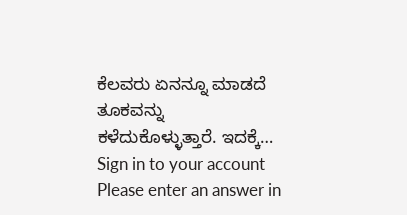ಕೆಲವರು ಏನನ್ನೂ ಮಾಡದೆ ತೂಕವನ್ನು ಕಳೆದುಕೊಳ್ಳುತ್ತಾರೆ. ಇದಕ್ಕೆ…
Sign in to your account
Please enter an answer in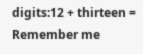digits:12 + thirteen =
Remember me